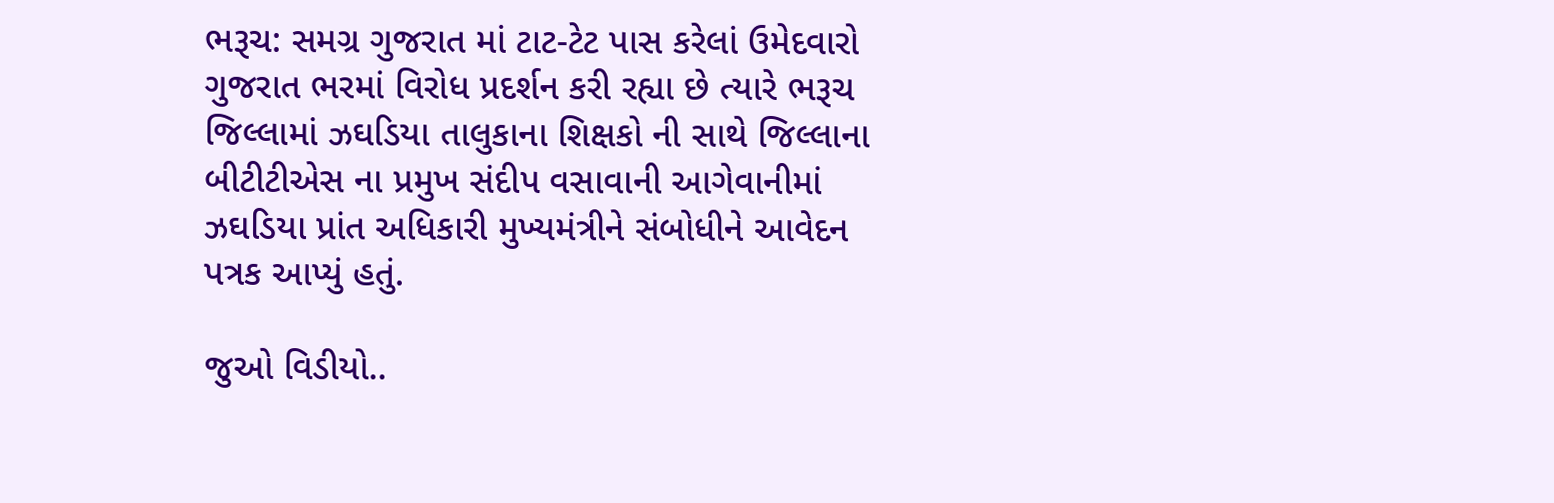ભરૂચ: સમગ્ર ગુજરાત માં ટાટ-ટેટ પાસ કરેલાં ઉમેદવારો ગુજરાત ભરમાં વિરોધ પ્રદર્શન કરી રહ્યા છે ત્યારે ભરૂચ જિલ્લામાં ઝઘડિયા તાલુકાના શિક્ષકો ની સાથે જિલ્લાના બીટીટીએસ ના પ્રમુખ સંદીપ વસાવાની આગેવાનીમાં ઝઘડિયા પ્રાંત અધિકારી મુખ્યમંત્રીને સંબોધીને આવેદન પત્રક આપ્યું હતું.

જુઓ વિડીયો..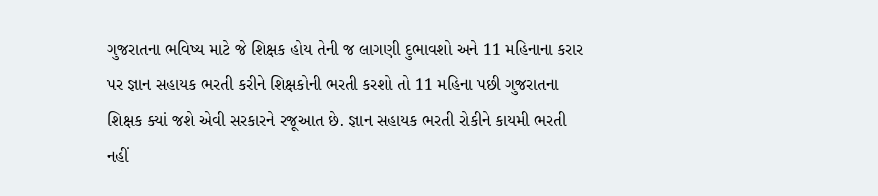ગુજરાતના ભવિષ્ય માટે જે શિક્ષક હોય તેની જ લાગણી દુભાવશો અને 11 મહિનાના કરાર પર જ્ઞાન સહાયક ભરતી કરીને શિક્ષકોની ભરતી કરશો તો 11 મહિના પછી ગુજરાતના શિક્ષક ક્યાં જશે એવી સરકારને રજૂઆત છે. જ્ઞાન સહાયક ભરતી રોકીને કાયમી ભરતી નહીં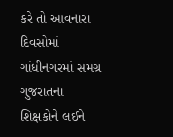કરે તો આવનારા દિવસોમાં ગાંધીનગરમાં સમગ્ર ગુજરાતના શિક્ષકોને લઈને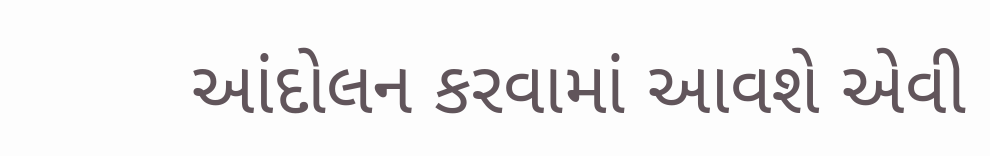આંદોલન કરવામાં આવશે એવી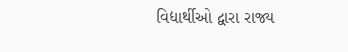વિદ્યાર્થીઓ દ્વારા રાજ્ય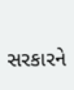સરકારને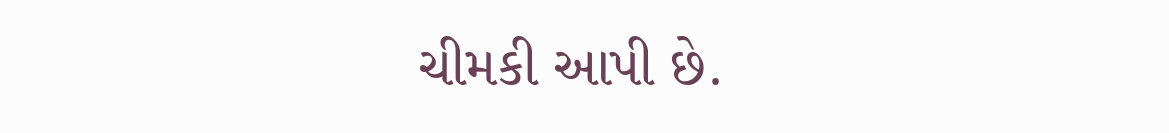ચીમકી આપી છે.